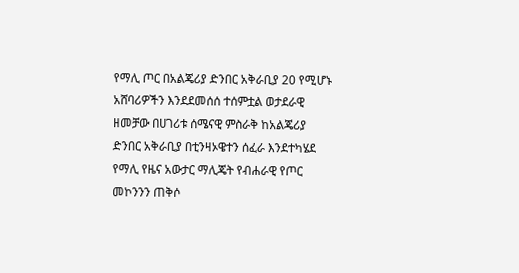የማሊ ጦር በአልጄሪያ ድንበር አቅራቢያ 20 የሚሆኑ አሸባሪዎችን እንደደመሰሰ ተሰምቷል ወታደራዊ ዘመቻው በሀገሪቱ ሰሜናዊ ምስራቅ ከአልጄሪያ ድንበር አቅራቢያ በቲንዛኦዌተን ሰፈራ እንደተካሄደ የማሊ የዜና አውታር ማሊጄት የብሐራዊ የጦር መኮንንን ጠቅሶ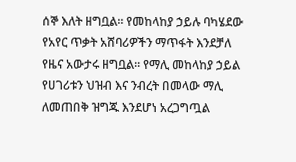ሰኞ እለት ዘግቧል። የመከላከያ ኃይሉ ባካሄደው የአየር ጥቃት አሸባሪዎችን ማጥፋት እንደቻለ የዜና አውታሩ ዘግቧል። የማሊ መከላከያ ኃይል የሀገሪቱን ህዝብ እና ንብረት በመላው ማሊ ለመጠበቅ ዝግጁ እንደሆነ አረጋግጧል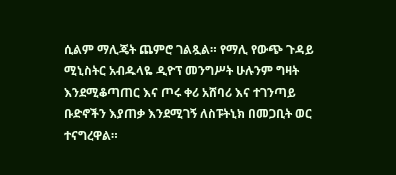ሲልም ማሊጄት ጨምሮ ገልጿል። የማሊ የውጭ ጉዳይ ሚኒስትር አብዱላዬ ዲዮፕ መንግሥት ሁሉንም ግዛት እንደሚቆጣጠር እና ጦሩ ቀሪ አሸባሪ እና ተገንጣይ ቡድኖችን እያጠቃ እንደሚገኝ ለስፑትኒክ በመጋቢት ወር ተናግረዋል።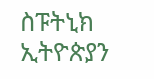ስፑትኒክ ኢትዮጵያን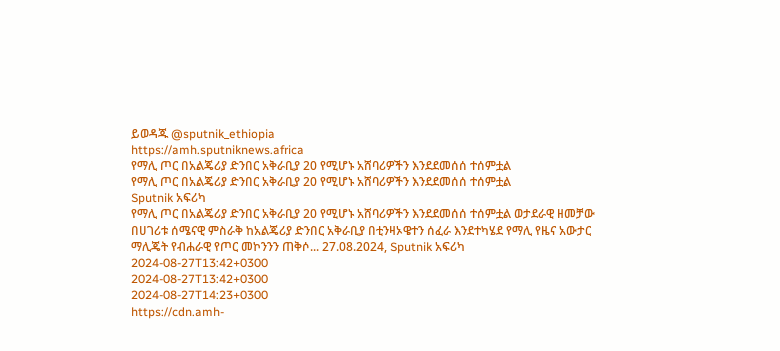ይወዳጁ @sputnik_ethiopia
https://amh.sputniknews.africa
የማሊ ጦር በአልጄሪያ ድንበር አቅራቢያ 20 የሚሆኑ አሸባሪዎችን እንደደመሰሰ ተሰምቷል
የማሊ ጦር በአልጄሪያ ድንበር አቅራቢያ 20 የሚሆኑ አሸባሪዎችን እንደደመሰሰ ተሰምቷል
Sputnik አፍሪካ
የማሊ ጦር በአልጄሪያ ድንበር አቅራቢያ 20 የሚሆኑ አሸባሪዎችን እንደደመሰሰ ተሰምቷል ወታደራዊ ዘመቻው በሀገሪቱ ሰሜናዊ ምስራቅ ከአልጄሪያ ድንበር አቅራቢያ በቲንዛኦዌተን ሰፈራ እንደተካሄደ የማሊ የዜና አውታር ማሊጄት የብሐራዊ የጦር መኮንንን ጠቅሶ... 27.08.2024, Sputnik አፍሪካ
2024-08-27T13:42+0300
2024-08-27T13:42+0300
2024-08-27T14:23+0300
https://cdn.amh-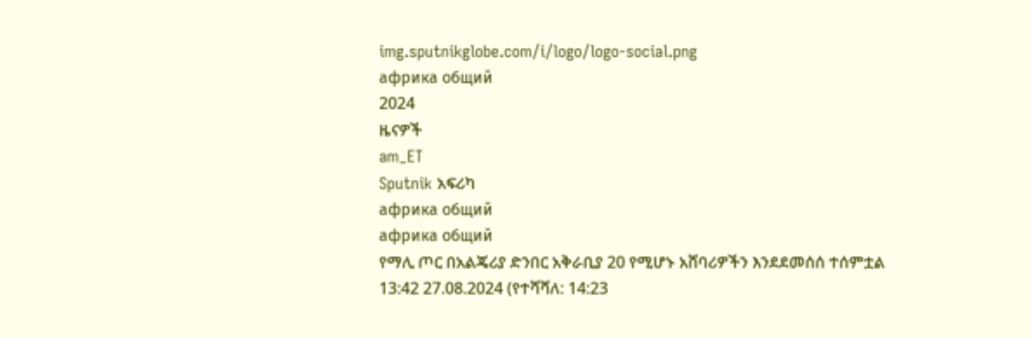img.sputnikglobe.com/i/logo/logo-social.png
африка общий
2024
ዜናዎች
am_ET
Sputnik አፍሪካ
африка общий
африка общий
የማሊ ጦር በአልጄሪያ ድንበር አቅራቢያ 20 የሚሆኑ አሸባሪዎችን እንደደመሰሰ ተሰምቷል
13:42 27.08.2024 (የተሻሻለ: 14:23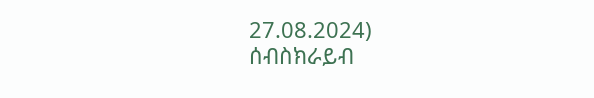27.08.2024)
ሰብስክራይብ